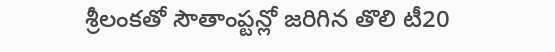శ్రీలంకతో సౌతాంప్టన్లో జరిగిన తొలి టీ20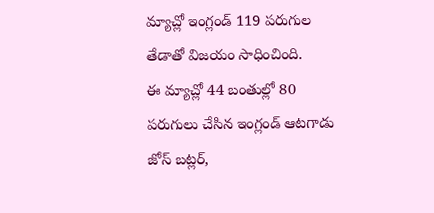మ్యాచ్లో ఇంగ్లండ్ 119 పరుగుల తేడాతో విజయం సాధించింది.
ఈ మ్యాచ్లో 44 బంతుల్లో 80 పరుగులు చేసిన ఇంగ్లండ్ ఆటగాడు జోస్ బట్లర్,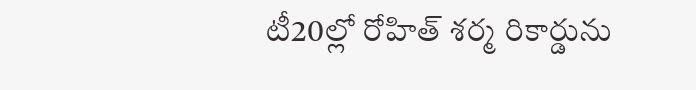టీ20ల్లో రోహిత్ శర్మ రికార్డును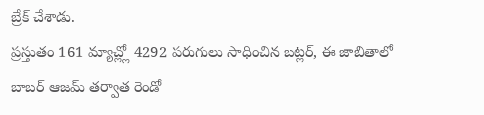బ్రేక్ చేశాడు.
ప్రస్తుతం 161 మ్యాచ్ల్లో 4292 పరుగులు సాధించిన బట్లర్, ఈ జాబితాలో బాబర్ ఆజమ్ తర్వాత రెండో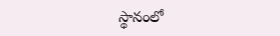స్థానంలో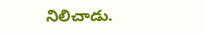నిలిచాడు.